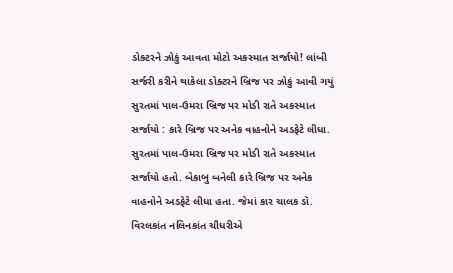ડોક્ટરને ઝોકું આવતા મોટો અકસ્માત સર્જાયો! લાંબી સર્જરી કરીને થાકેલા ડોક્ટરને બ્રિજ પર ઝોકું આવી ગયું સુરતમાં પાલ-ઉમરા બ્રિજ પર મોડી રાતે અકસ્માત સર્જાયો : કારે બ્રિજ પર અનેક વાહનોને અડફેટે લીધા.
સુરતમાં પાલ-ઉમરા બ્રિજ પર મોડી રાતે અકસ્માત સર્જાયો હતો. બેકાબુ બનેલી કારે બ્રિજ પર અનેક વાહનોને અડફેટે લીધા હતા. જેમાં કાર ચાલક ડૉ. વિરલકાંત નલિનકાંત ચૌધરીએ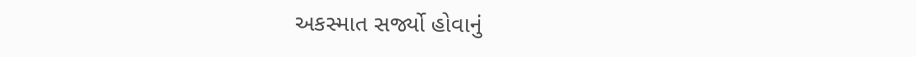અકસ્માત સર્જ્યો હોવાનું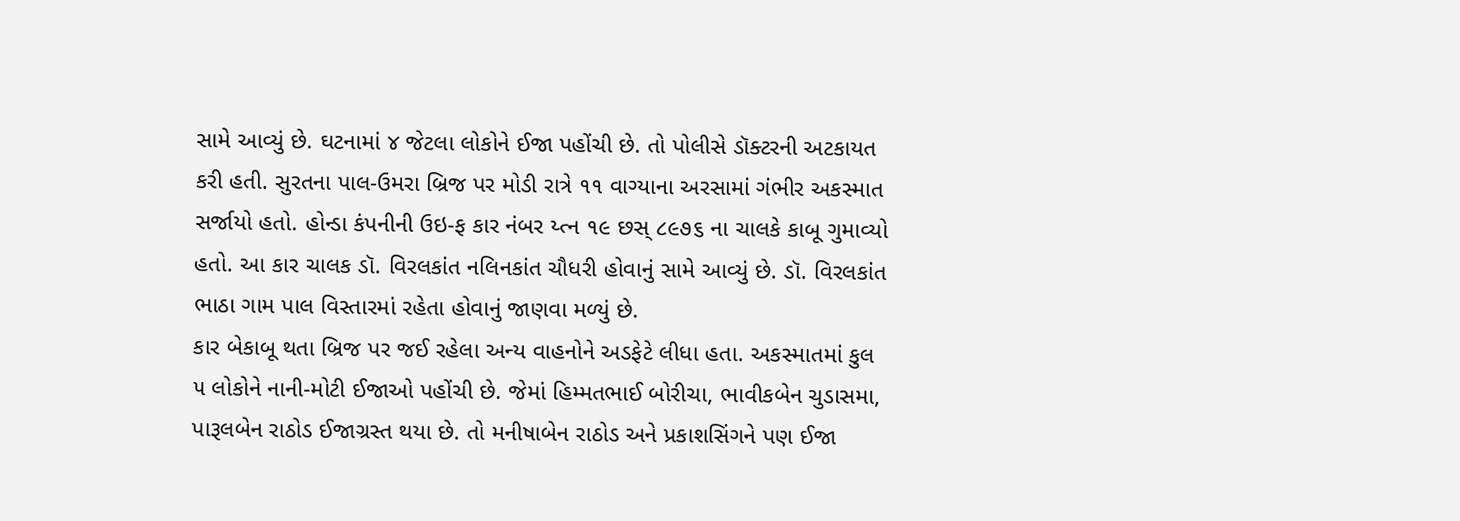સામે આવ્યું છે. ઘટનામાં ૪ જેટલા લોકોને ઈજા પહોંચી છે. તો પોલીસે ડૉક્ટરની અટકાયત કરી હતી. સુરતના પાલ-ઉમરા બ્રિજ પર મોડી રાત્રે ૧૧ વાગ્યાના અરસામાં ગંભીર અકસ્માત સર્જાયો હતો. હોન્ડા કંપનીની ઉઇ-ફ કાર નંબર ય્ત્ન ૧૯ છસ્ ૮૯૭૬ ના ચાલકે કાબૂ ગુમાવ્યો હતો. આ કાર ચાલક ડૉ. વિરલકાંત નલિનકાંત ચૌધરી હોવાનું સામે આવ્યું છે. ડૉ. વિરલકાંત ભાઠા ગામ પાલ વિસ્તારમાં રહેતા હોવાનું જાણવા મળ્યું છે.
કાર બેકાબૂ થતા બ્રિજ પર જઈ રહેલા અન્ય વાહનોને અડફેટે લીધા હતા. અકસ્માતમાં કુલ ૫ લોકોને નાની-મોટી ઈજાઓ પહોંચી છે. જેમાં હિમ્મતભાઈ બોરીચા, ભાવીકબેન ચુડાસમા, પારૂલબેન રાઠોડ ઈજાગ્રસ્ત થયા છે. તો મનીષાબેન રાઠોડ અને પ્રકાશસિંગને પણ ઈજા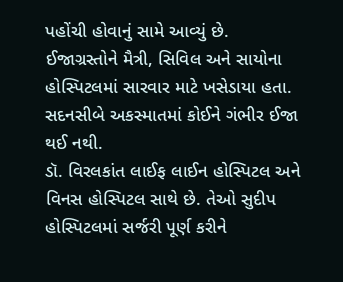પહોંચી હોવાનું સામે આવ્યું છે. ઈજાગ્રસ્તોને મૈત્રી, સિવિલ અને સાયોના હોસ્પિટલમાં સારવાર માટે ખસેડાયા હતા. સદનસીબે અકસ્માતમાં કોઈને ગંભીર ઈજા થઈ નથી.
ડૉ. વિરલકાંત લાઈફ લાઈન હોસ્પિટલ અને વિનસ હોસ્પિટલ સાથે છે. તેઓ સુદીપ હોસ્પિટલમાં સર્જરી પૂર્ણ કરીને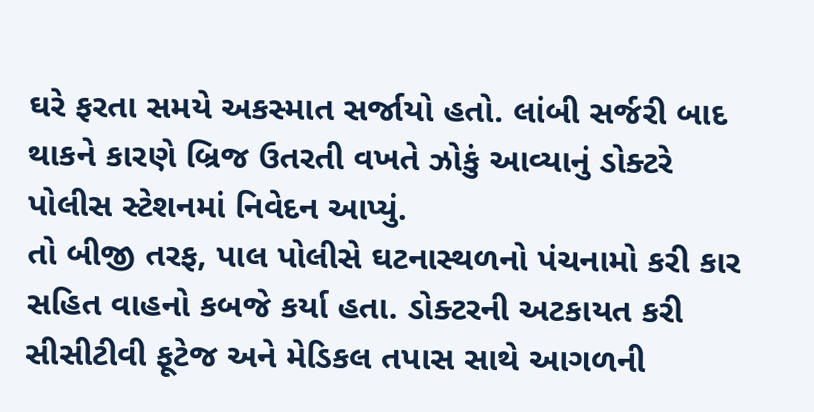ઘરે ફરતા સમયે અકસ્માત સર્જાયો હતો. લાંબી સર્જરી બાદ થાકને કારણે બ્રિજ ઉતરતી વખતે ઝોકું આવ્યાનું ડોક્ટરે પોલીસ સ્ટેશનમાં નિવેદન આપ્યું.
તો બીજી તરફ, પાલ પોલીસે ઘટનાસ્થળનો પંચનામો કરી કાર સહિત વાહનો કબજે કર્યા હતા. ડોક્ટરની અટકાયત કરી સીસીટીવી ફૂટેજ અને મેડિકલ તપાસ સાથે આગળની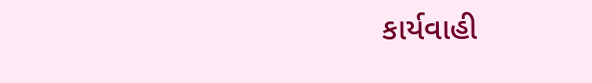કાર્યવાહી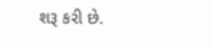શરૂ કરી છે.